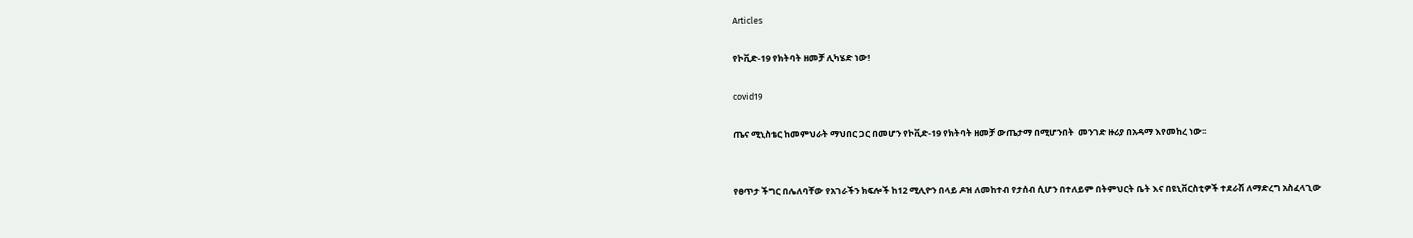Articles

የኮቪድ-19 የክትባት ዘመቻ ሊካሄድ ነው!

covid19

ጤና ሚኒስቴር ከመምህራት ማህበር ጋር በመሆን የኮቪድ-19 የክትባት ዘመቻ ውጤታማ በሚሆንበት  መንገድ ዙሪያ በአዳማ እየመከረ ነው፡፡


የፀጥታ ችግር በሌለባቸው የአገራችን ክፍሎች ከ12 ሚሊዮን በላይ ዶዝ ለመከተብ የታሰብ ሲሆን በተለይም በትምህርት ቤት እና በዩኒቨርስቲዎች ተደራሽ ለማድረግ አስፈላጊው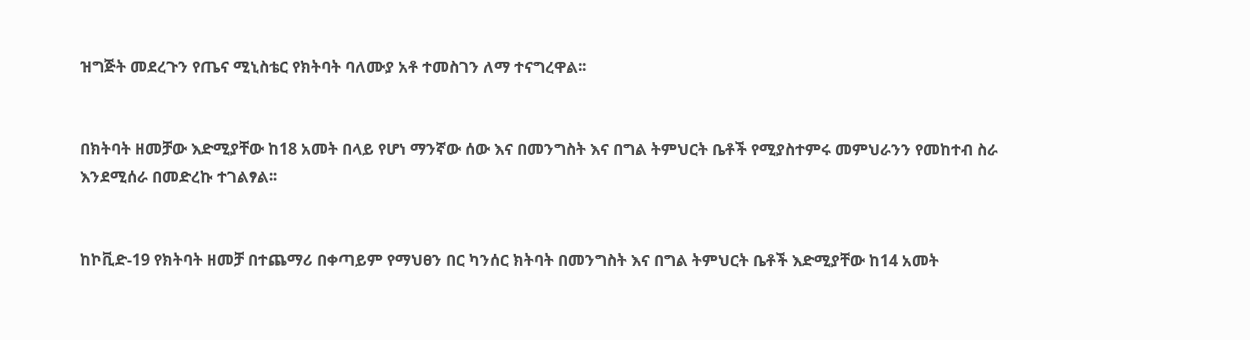ዝግጅት መደረጉን የጤና ሚኒስቴር የክትባት ባለሙያ አቶ ተመስገን ለማ ተናግረዋል፡፡


በክትባት ዘመቻው እድሚያቸው ከ18 አመት በላይ የሆነ ማንኛው ሰው እና በመንግስት እና በግል ትምህርት ቤቶች የሚያስተምሩ መምህራንን የመከተብ ስራ እንደሚሰራ በመድረኩ ተገልፃል፡፡


ከኮቪድ-19 የክትባት ዘመቻ በተጨማሪ በቀጣይም የማህፀን በር ካንሰር ክትባት በመንግስት እና በግል ትምህርት ቤቶች እድሚያቸው ከ14 አመት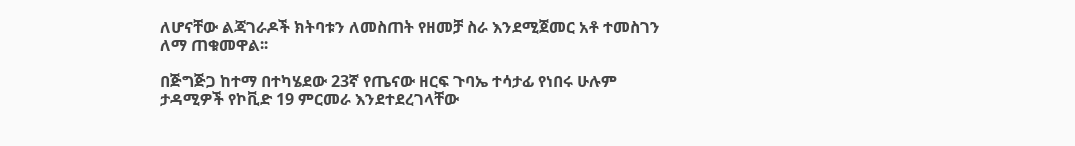ለሆናቸው ልጃገራዶች ክትባቱን ለመስጠት የዘመቻ ስራ እንደሚጀመር አቶ ተመስገን ለማ ጠቁመዋል፡፡

በጅግጅጋ ከተማ በተካሄደው 23ኛ የጤናው ዘርፍ ጉባኤ ተሳታፊ የነበሩ ሁሉም ታዳሚዎች የኮቪድ 19 ምርመራ እንደተደረገላቸው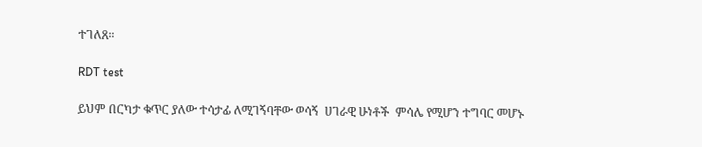ተገለጸ።

RDT test

ይህም በርካታ ቁጥር ያለው ተሳታፊ ለሚገኝባቸው ወሳኝ  ሀገራዊ ሁነቶች  ምሳሌ የሚሆን ተግባር መሆኑ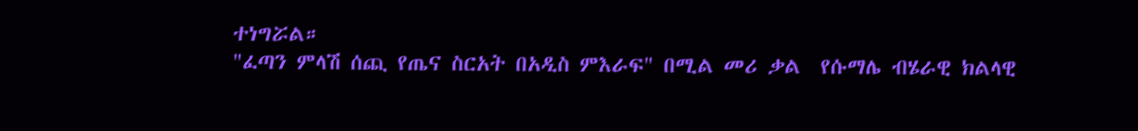ተነግሯል።
"ፈጣን ምላሽ ሰጪ የጤና ስርአት በአዲስ ምእራፍ" በሚል መሪ ቃል  የሱማሌ ብሄራዊ ክልላዊ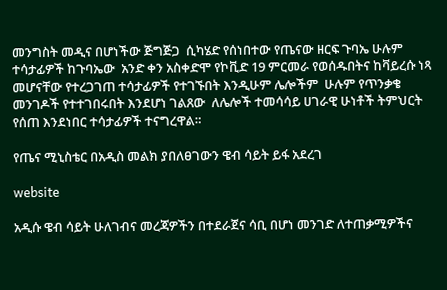መንግስት መዲና በሆነችው ጅግጅጋ  ሲካሄድ የሰነበተው የጤናው ዘርፍ ጉባኤ ሁሉም ተሳታፊዎች ከጉባኤው  አንድ ቀን አስቀድሞ የኮቪድ 19 ምርመራ የወሰዱበትና ከቫይረሱ ነጻ መሆናቸው የተረጋገጠ ተሳታፊዎች የተገኙበት እንዲሁም ሌሎችም  ሁሉም የጥንቃቄ መንገዶች የተተገበሩበት እንደሆነ ገልጸው  ለሌሎች ተመሳሳይ ሀገራዊ ሁነቶች ትምህርት የሰጠ እንደነበር ተሳታፊዎች ተናግረዋል።

የጤና ሚኒስቴር በአዲስ መልክ ያበለፀገውን ዌብ ሳይት ይፋ አደረገ

website

አዲሱ ዌብ ሳይት ሁለገብና መረጃዎችን በተደራጀና ሳቢ በሆነ መንገድ ለተጠቃሚዎችና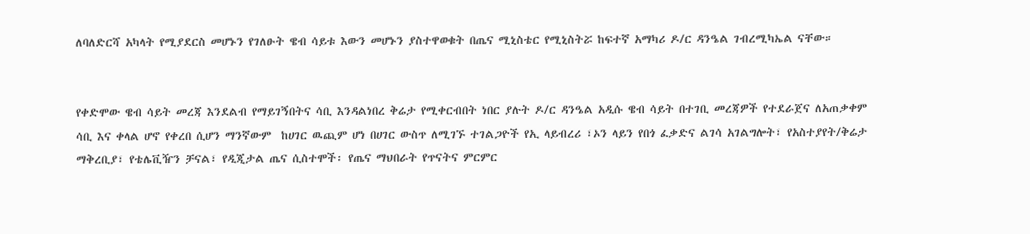ለባለድርሻ አካላት የሚያደርስ መሆኑን የገለፁት ዌብ ሳይቱ እውን መሆኑን ያስተዋወቁት በጤና ሚኒስቴር የሚኒስትሯ ከፍተኛ አማካሪ ዶ/ር ዳንዔል ገብረሚካኤል ናቸው።


የቀድሞው ዌብ ሳይት መረጃ እንደልብ የማይገኝበትና ሳቢ እንዳልነበረ ቅሬታ የሚቀርብበት ነበር ያሉት ዶ/ር ዳንዔል አዲሱ ዌብ ሳይት በተገቢ መረጃዎች የተደራጀና ለአጠቃቀም ሳቢ እና ቀላል ሆኖ የቀረበ ሲሆን ማንኛውም  ከሀገር ዉጪም ሆነ በሀገር ውስጥ ለሚገኙ ተገልጋዮች የኢ ላይብረሪ ፣ኦን ላይን የበጎ ፈቃድና ልገሳ አገልግሎት፣ የአስተያየት/ቅሬታ ማቅረቢያ፣ የቴሌቪዥን ቻናል፣ የዲጂታል ጤና ሲስተሞች፡ የጤና ማህበራት የጥናትና ምርምር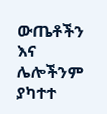ውጤቶችን እና ሌሎችንም ያካተተ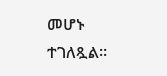መሆኑ ተገለጿል።